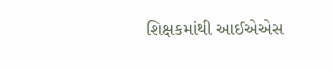શિક્ષકમાંથી આઈએએસ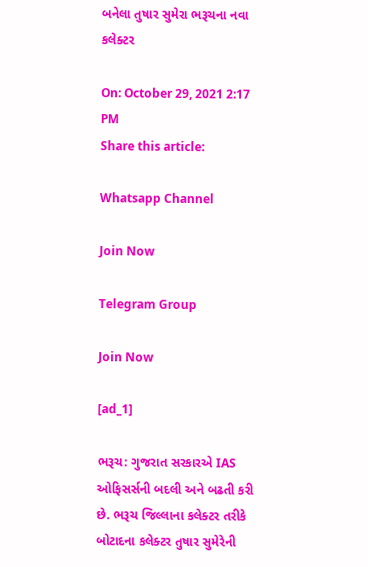બનેલા તુષાર સુમેરા ભરૂચના નવા કલેક્ટર

On: October 29, 2021 2:17 PM
Share this article:

Whatsapp Channel

Join Now

Telegram Group

Join Now

[ad_1]

ભરૂચ: ગુજરાત સરકારએ IAS ઓફિસર્સની બદલી અને બઢતી કરી છે. ભરૂચ જિલ્લાના કલેક્ટર તરીકે બોટાદના કલેક્ટર તુષાર સુમેરેની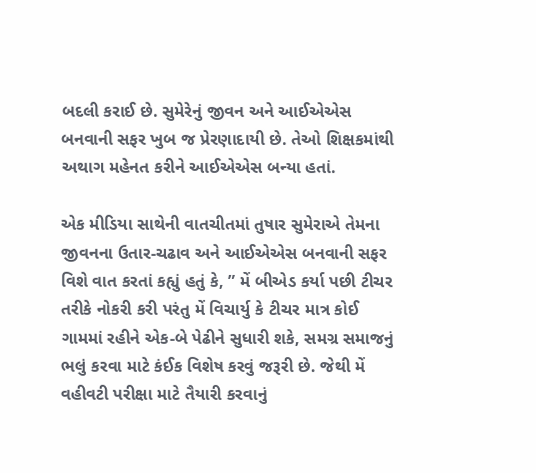બદલી કરાઈ છે. સુમેરેનું જીવન અને આઈએએસ બનવાની સફર ખુબ જ પ્રેરણાદાયી છે. તેઓ શિક્ષકમાંથી અથાગ મહેનત કરીને આઈએએસ બન્યા હતાં.

એક મીડિયા સાથેની વાતચીતમાં તુષાર સુમેરાએ તેમના જીવનના ઉતાર-ચઢાવ અને આઈએએસ બનવાની સફર વિશે વાત કરતાં કહ્યું હતું કે, ” મેં બીએડ કર્યા પછી ટીચર તરીકે નોકરી કરી પરંતુ મેં વિચાર્યુ કે ટીચર માત્ર કોઈ ગામમાં રહીને એક-બે પેઢીને સુધારી શકે, સમગ્ર સમાજનું ભલું કરવા માટે કંઈક વિશેષ કરવું જરૂરી છે. જેથી મેં વહીવટી પરીક્ષા માટે તૈયારી કરવાનું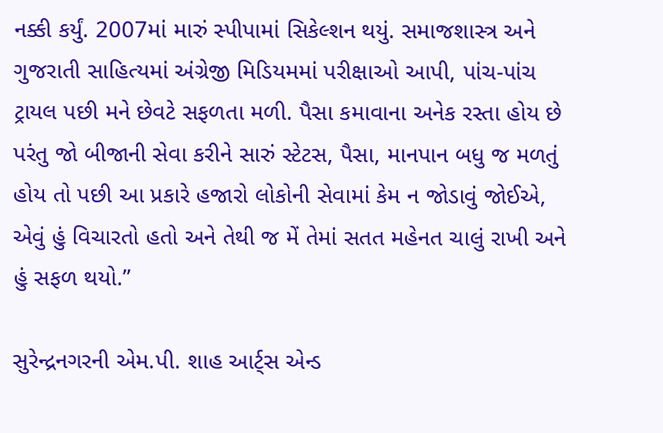નક્કી કર્યું. 2007માં મારું સ્પીપામાં સિકેલ્શન થયું. સમાજશાસ્ત્ર અને ગુજરાતી સાહિત્યમાં અંગ્રેજી મિડિયમમાં પરીક્ષાઓ આપી, પાંચ-પાંચ ટ્રાયલ પછી મને છેવટે સફળતા મળી. પૈસા કમાવાના અનેક રસ્તા હોય છે પરંતુ જો બીજાની સેવા કરીને સારું સ્ટેટસ, પૈસા, માનપાન બધુ જ મળતું હોય તો પછી આ પ્રકારે હજારો લોકોની સેવામાં કેમ ન જોડાવું જોઈએ, એવું હું વિચારતો હતો અને તેથી જ મેં તેમાં સતત મહેનત ચાલું રાખી અને હું સફળ થયો.”

સુરેન્દ્રનગરની એમ.પી. શાહ આર્ટ્સ એન્ડ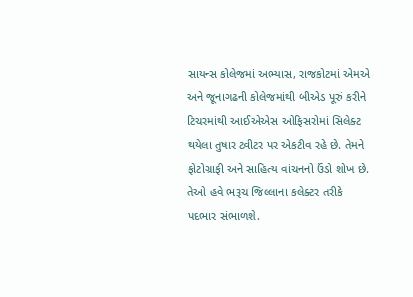સાયન્સ કોલેજમાં અભ્યાસ, રાજકોટમાં એમએ અને જૂનાગઢની કોલેજમાંથી બીએડ પૂરું કરીને ટિચરમાંથી આઈએએસ ઓફિસરોમાં સિલેક્ટ થયેલા તુષાર ટ્વીટર પર એકટીવ રહે છે. તેમને ફોટોગ્રાફી અને સાહિત્ય વાંચનનો ઉંડો શોખ છે. તેઓ હવે ભરૂચ જિલ્લાના કલેક્ટર તરીકે પદભાર સંભાળશે.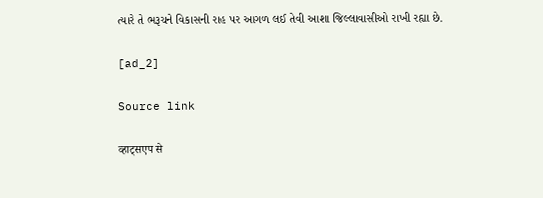ત્યારે તે ભરૂચને વિકાસની રાહ પર આગળ લઈ તેવી આશા જિલ્લાવાસીઓ રાખી રહ્યા છે.

[ad_2]

Source link

व्हाट्सएप से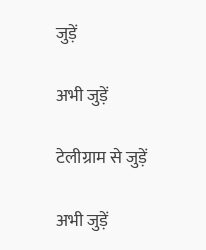जुड़ें

अभी जुड़ें

टेलीग्राम से जुड़ें

अभी जुड़ें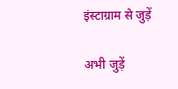इंस्टाग्राम से जुड़ें

अभी जुड़ें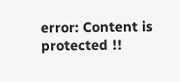error: Content is protected !!